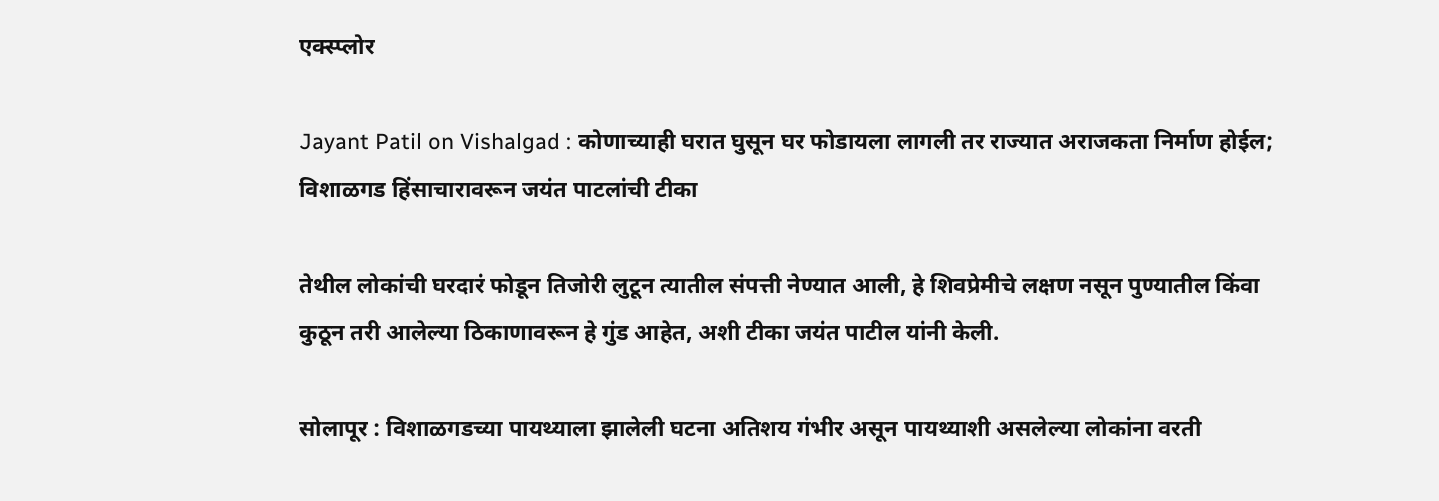एक्स्प्लोर

Jayant Patil on Vishalgad : कोणाच्याही घरात घुसून घर फोडायला लागली तर राज्यात अराजकता निर्माण होईल; विशाळगड हिंसाचारावरून जयंत पाटलांची टीका

तेथील लोकांची घरदारं फोडून तिजोरी लुटून त्यातील संपत्ती नेण्यात आली, हे शिवप्रेमीचे लक्षण नसून पुण्यातील किंवा कुठून तरी आलेल्या ठिकाणावरून हे गुंड आहेत, अशी टीका जयंत पाटील यांनी केली.

सोलापूर : विशाळगडच्या पायथ्याला झालेली घटना अतिशय गंभीर असून पायथ्याशी असलेल्या लोकांना वरती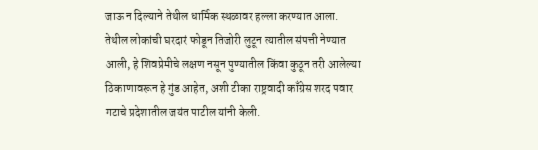जाऊ न दिल्याने तेथील धार्मिक स्थळावर हल्ला करण्यात आला. तेथील लोकांची घरदारं फोडून तिजोरी लुटून त्यातील संपत्ती नेण्यात आली, हे शिवप्रेमीचे लक्षण नसून पुण्यातील किंवा कुठून तरी आलेल्या ठिकाणावरून हे गुंड आहेत, अशी टीका राष्ट्रवादी काँग्रेस शरद पवार गटाचे प्रदेशातील जयंत पाटील यांनी केली.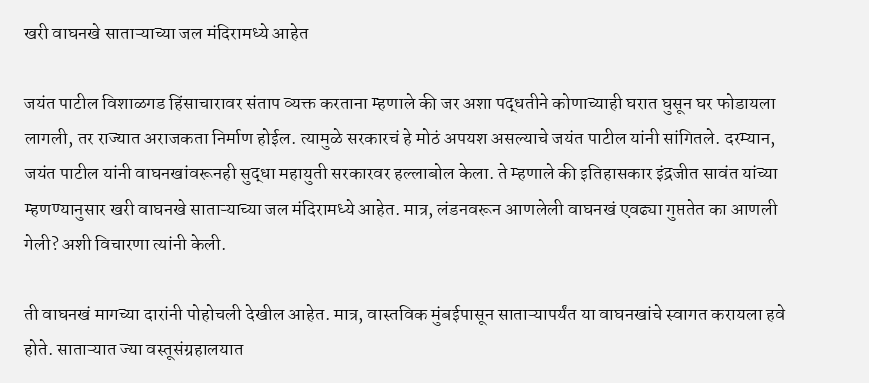खरी वाघनखे साताऱ्याच्या जल मंदिरामध्ये आहेत

जयंत पाटील विशाळगड हिंसाचारावर संताप व्यक्त करताना म्हणाले की जर अशा पद्धतीने कोणाच्याही घरात घुसून घर फोडायला लागली, तर राज्यात अराजकता निर्माण होईल. त्यामुळे सरकारचं हे मोठं अपयश असल्याचे जयंत पाटील यांनी सांगितले. दरम्यान, जयंत पाटील यांनी वाघनखांवरूनही सुद्धा महायुती सरकारवर हल्लाबोल केला. ते म्हणाले की इतिहासकार इंद्रजीत सावंत यांच्या म्हणण्यानुसार खरी वाघनखे साताऱ्याच्या जल मंदिरामध्ये आहेत. मात्र, लंडनवरून आणलेली वाघनखं एवढ्या गुप्ततेत का आणली गेली? अशी विचारणा त्यांनी केली.

ती वाघनखं मागच्या दारांनी पोहोचली देखील आहेत. मात्र, वास्तविक मुंबईपासून साताऱ्यापर्यंत या वाघनखांचे स्वागत करायला हवे होते. साताऱ्यात ज्या वस्तूसंग्रहालयात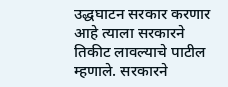उद्धघाटन सरकार करणार आहे त्याला सरकारने तिकीट लावल्याचे पाटील म्हणाले. सरकारने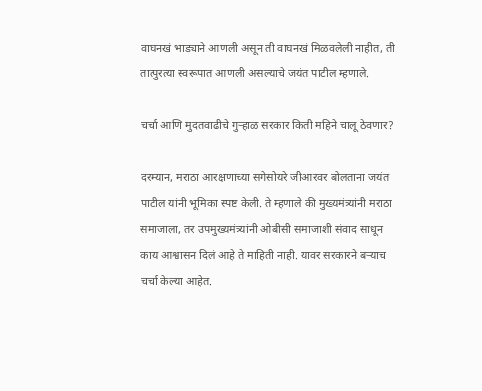वाघनखं भाड्याने आणली असून ती वाघनखं मिळवलेली नाहीत, ती तात्पुरत्या स्वरूपात आणली असल्याचे जयंत पाटील म्हणाले.

चर्चा आणि मुदतवाढीचे गुऱ्हाळ सरकार किती महिने चालू ठेवणार?

दरम्यान, मराठा आरक्षणाच्या सगेसोयरे जीआरवर बोलताना जयंत पाटील यांनी भूमिका स्पष्ट केली. ते म्हणाले की मुख्यमंत्र्यांनी मराठा समाजाला, तर उपमुख्यमंत्र्यांनी ओबीसी समाजाशी संवाद साधून काय आश्वासन दिलं आहे ते माहिती नाही. यावर सरकारने बऱ्याच चर्चा केल्या आहेत.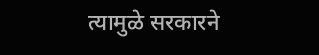त्यामुळे सरकारने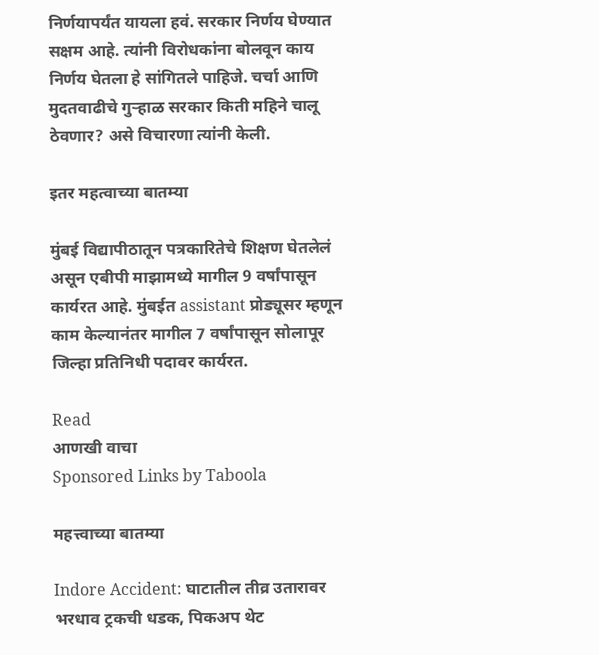निर्णयापर्यंत यायला हवं. सरकार निर्णय घेण्यात सक्षम आहे. त्यांनी विरोधकांना बोलवून काय निर्णय घेतला हे सांगितले पाहिजे. चर्चा आणि मुदतवाढीचे गुऱ्हाळ सरकार किती महिने चालू ठेवणार? असे विचारणा त्यांनी केली.

इतर महत्वाच्या बातम्या

मुंबई विद्यापीठातून पत्रकारितेचे शिक्षण घेतलेलं असून एबीपी माझामध्ये मागील 9 वर्षांपासून कार्यरत आहे. मुंबईत assistant प्रोड्यूसर म्हणून काम केल्यानंतर मागील 7 वर्षांपासून सोलापूर जिल्हा प्रतिनिधी पदावर कार्यरत.

Read
आणखी वाचा
Sponsored Links by Taboola

महत्त्वाच्या बातम्या

Indore Accident: घाटातील तीव्र उतारावर भरधाव ट्रकची धडक, पिकअप थेट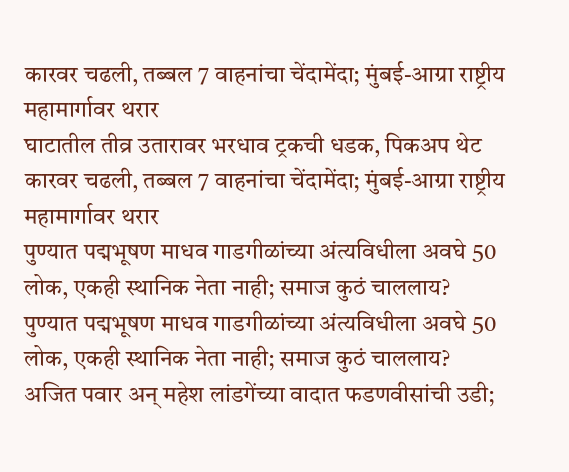कारवर चढली, तब्बल 7 वाहनांचा चेंदामेंदा; मुंबई-आग्रा राष्ट्रीय महामार्गावर थरार
घाटातील तीव्र उतारावर भरधाव ट्रकची धडक, पिकअप थेट कारवर चढली, तब्बल 7 वाहनांचा चेंदामेंदा; मुंबई-आग्रा राष्ट्रीय महामार्गावर थरार
पुण्यात पद्मभूषण माधव गाडगीळांच्या अंत्यविधीला अवघे 50 लोक, एकही स्थानिक नेता नाही; समाज कुठं चाललाय?
पुण्यात पद्मभूषण माधव गाडगीळांच्या अंत्यविधीला अवघे 50 लोक, एकही स्थानिक नेता नाही; समाज कुठं चाललाय?
अजित पवार अन् महेश लांडगेंच्या वादात फडणवीसांची उडी;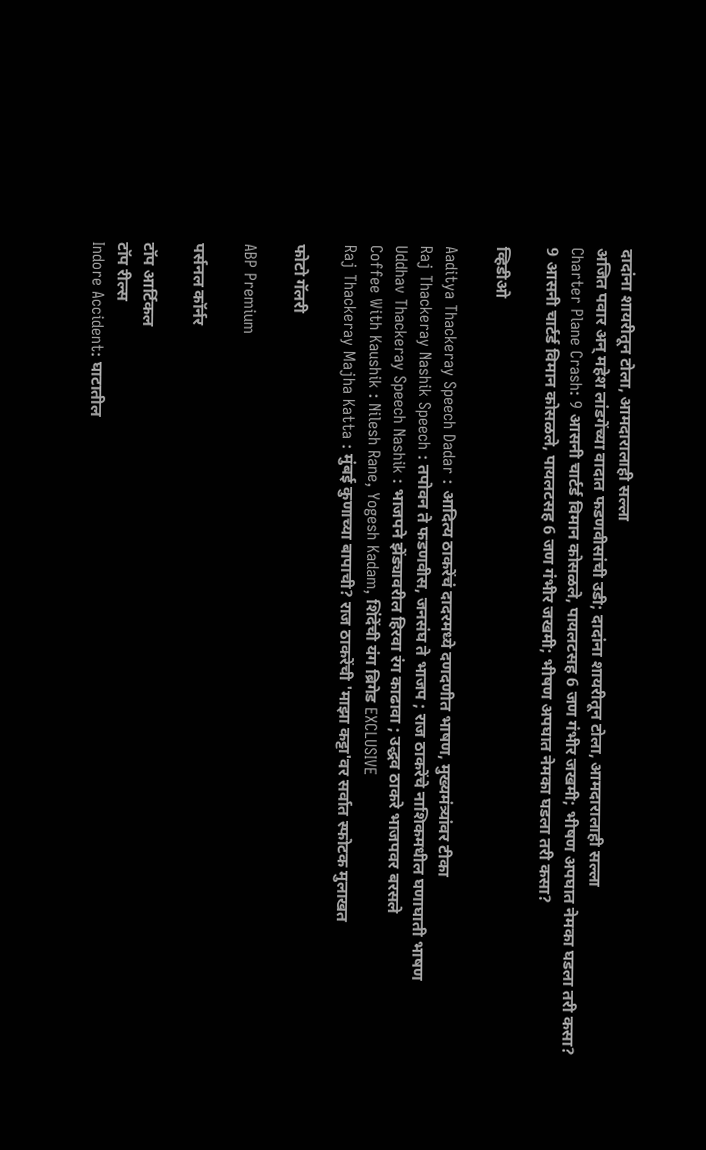दादांना शायरीतून टोला, आमदारालाही सल्ला
अजित पवार अन् महेश लांडगेंच्या वादात फडणवीसांची उडी; दादांना शायरीतून टोला, आमदारालाही सल्ला
Charter Plane Crash: 9 आसनी चार्टर्ड विमान कोसळले, पायलटसह 6 जण गंभीर जखमी; भीषण अपघात नेमका घडला तरी कसा?
9 आसनी चार्टर्ड विमान कोसळले, पायलटसह 6 जण गंभीर जखमी; भीषण अपघात नेमका घडला तरी कसा?

व्हिडीओ

Aaditya Thackeray Speech Dadar : आदित्य ठाकरेंचं दादरमध्ये दणदणीत भाषण, मुख्यमंत्र्‍यांवर टीका
Raj Thackeray Nashik Speech : तपोवन ते फडणवीस, जनसंघ ते भाजप ; राज ठाकरेंचे नाशिकमधील घणाघाती भाषण
Uddhav Thackeray Speech Nashik : भाजपने झेंड्यावरील हिरवा रंग काढावा ; उद्धव ठाकरे भाजपवर बरसले
Coffee With Kaushik : Nilesh Rane, Yogesh Kadam, शिंदेंची यंग ब्रिगेड EXCLUSIVE
Raj Thackeray Majha Katta : मुंबई कुणाच्या बापाची? राज ठाकरेंची 'माझा कट्टा'वर सर्वात स्फोटक मुलाखत

फोटो गॅलरी

ABP Premium

पर्सनल कॉर्नर

टॉप आर्टिकल
टॉप रील्स
Indore Accident: घाटातील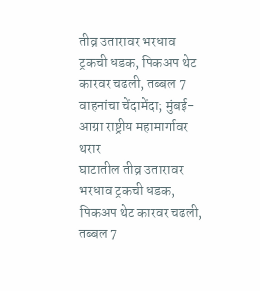तीव्र उतारावर भरधाव ट्रकची धडक, पिकअप थेट कारवर चढली, तब्बल 7 वाहनांचा चेंदामेंदा; मुंबई-आग्रा राष्ट्रीय महामार्गावर थरार
घाटातील तीव्र उतारावर भरधाव ट्रकची धडक, पिकअप थेट कारवर चढली, तब्बल 7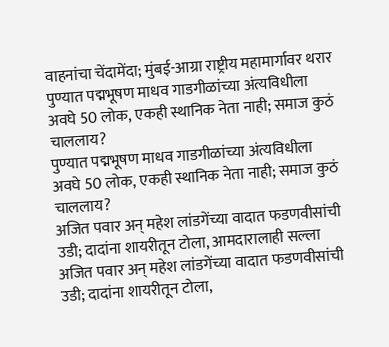वाहनांचा चेंदामेंदा; मुंबई-आग्रा राष्ट्रीय महामार्गावर थरार
पुण्यात पद्मभूषण माधव गाडगीळांच्या अंत्यविधीला अवघे 50 लोक, एकही स्थानिक नेता नाही; समाज कुठं चाललाय?
पुण्यात पद्मभूषण माधव गाडगीळांच्या अंत्यविधीला अवघे 50 लोक, एकही स्थानिक नेता नाही; समाज कुठं चाललाय?
अजित पवार अन् महेश लांडगेंच्या वादात फडणवीसांची उडी; दादांना शायरीतून टोला, आमदारालाही सल्ला
अजित पवार अन् महेश लांडगेंच्या वादात फडणवीसांची उडी; दादांना शायरीतून टोला,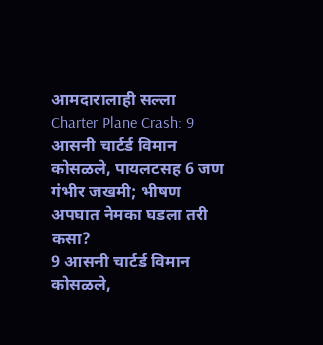आमदारालाही सल्ला
Charter Plane Crash: 9 आसनी चार्टर्ड विमान कोसळले, पायलटसह 6 जण गंभीर जखमी; भीषण अपघात नेमका घडला तरी कसा?
9 आसनी चार्टर्ड विमान कोसळले,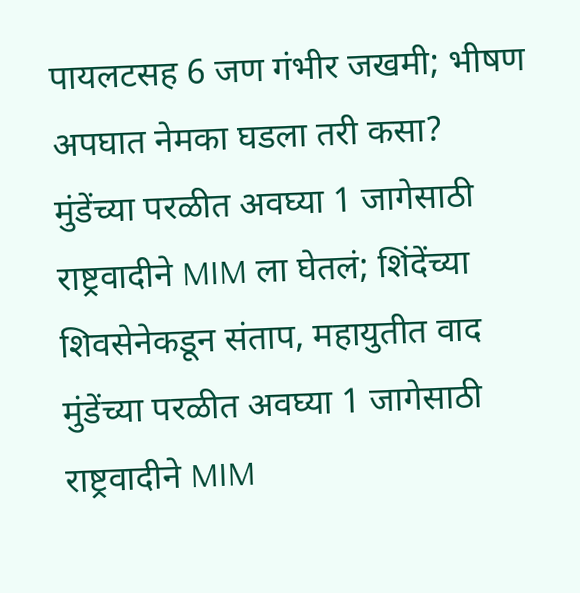पायलटसह 6 जण गंभीर जखमी; भीषण अपघात नेमका घडला तरी कसा?
मुंडेंच्या परळीत अवघ्या 1 जागेसाठी राष्ट्रवादीने MIM ला घेतलं; शिंदेंच्या शिवसेनेकडून संताप, महायुतीत वाद
मुंडेंच्या परळीत अवघ्या 1 जागेसाठी राष्ट्रवादीने MIM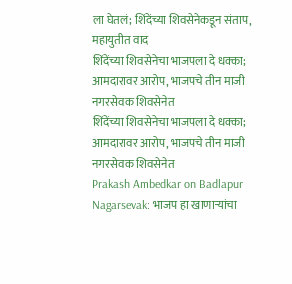ला घेतलं; शिंदेंच्या शिवसेनेकडून संताप, महायुतीत वाद
शिंदेंच्या शिवसेनेचा भाजपला दे धक्का; आमदारावर आरोप, भाजपचे तीन माजी नगरसेवक शिवसेनेत
शिंदेंच्या शिवसेनेचा भाजपला दे धक्का; आमदारावर आरोप, भाजपचे तीन माजी नगरसेवक शिवसेनेत
Prakash Ambedkar on Badlapur Nagarsevak: भाजप हा खाणाऱ्यांचा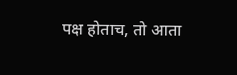पक्ष होताच, तो आता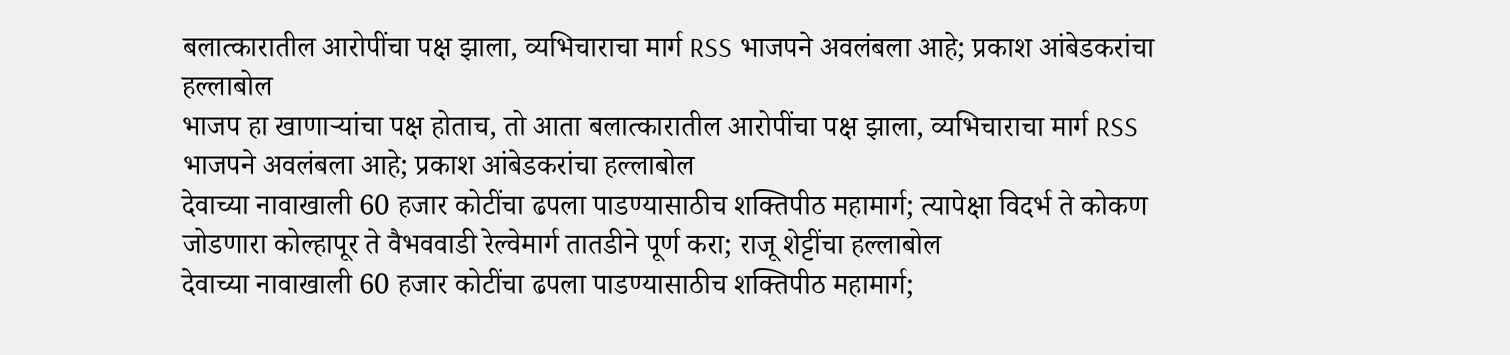बलात्कारातील आरोपींचा पक्ष झाला, व्यभिचाराचा मार्ग RSS भाजपने अवलंबला आहे; प्रकाश आंबेडकरांचा हल्लाबोल
भाजप हा खाणाऱ्यांचा पक्ष होताच, तो आता बलात्कारातील आरोपींचा पक्ष झाला, व्यभिचाराचा मार्ग RSS भाजपने अवलंबला आहे; प्रकाश आंबेडकरांचा हल्लाबोल
देवाच्या नावाखाली 60 हजार कोटींचा ढपला पाडण्यासाठीच शक्तिपीठ महामार्ग; त्यापेक्षा विदर्भ ते कोकण जोडणारा कोल्हापूर ते वैभववाडी रेल्वेमार्ग तातडीने पूर्ण करा; राजू शेट्टींचा हल्लाबोल
देवाच्या नावाखाली 60 हजार कोटींचा ढपला पाडण्यासाठीच शक्तिपीठ महामार्ग;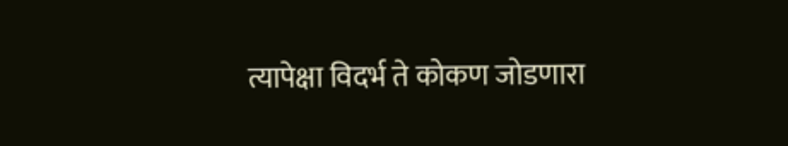त्यापेक्षा विदर्भ ते कोकण जोडणारा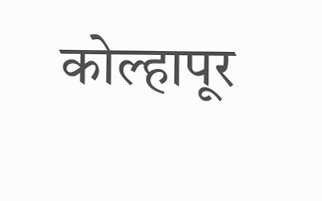कोल्हापूर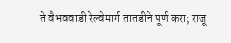ते वैभववाडी रेल्वेमार्ग तातडीने पूर्ण करा; राजू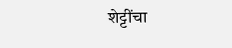शेट्टींचा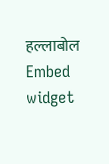हल्लाबोल
Embed widget